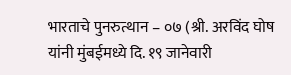भारताचे पुनरुत्थान – ०७ (श्री. अरविंद घोष यांनी मुंबईमध्ये दि. १९ जानेवारी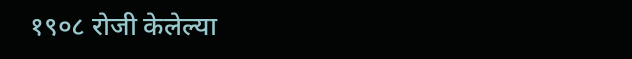१९०८ रोजी केलेल्या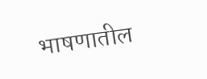भाषणातील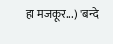हा मजकूर...) 'बन्दे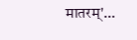मातरम्'…